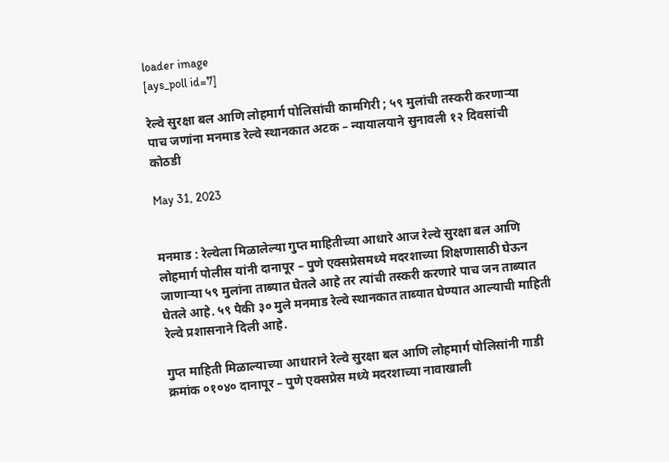loader image
[ays_poll id=7]

रेल्वे सुरक्षा बल आणि लोहमार्ग पोलिसांची कामगिरी ; ५९ मुलांची तस्करी करणाऱ्या पाच जणांना मनमाड रेल्वे स्थानकात अटक – न्यायालयाने सुनावली १२ दिवसांची कोठडी

May 31, 2023


मनमाड : रेल्वेला मिळालेल्या गुप्त माहितीच्या आधारे आज रेल्वे सुरक्षा बल आणि लोहमार्ग पोलीस यांनी दानापूर – पुणे एक्सप्रेसमध्ये मदरशाच्या शिक्षणासाठी घेऊन जाणाऱ्या ५९ मुलांना ताब्यात घेतले आहे तर त्यांची तस्करी करणारे पाच जन ताब्यात घेतले आहे. ५९ पैकी ३० मुले मनमाड रेल्वे स्थानकात ताब्यात घेण्यात आल्याची माहिती रेल्वे प्रशासनाने दिली आहे.

गुप्त माहिती मिळाल्याच्या आधाराने रेल्वे सुरक्षा बल आणि लोहमार्ग पोलिसांनी गाडी क्रमांक ०१०४० दानापूर – पुणे एक्सप्रेस मध्ये मदरशाच्या नावाखाली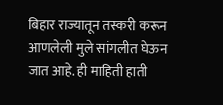बिहार राज्यातून तस्करी करून आणलेली मुले सांगलीत घेऊन जात आहे. ही माहिती हाती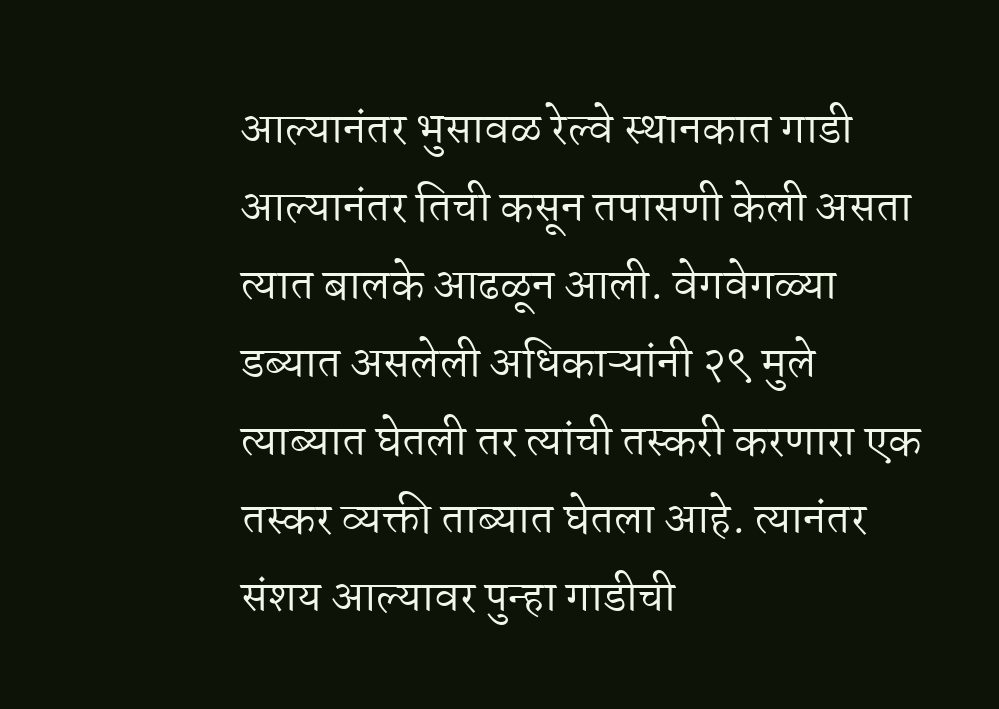आल्यानंतर भुसावळ रेल्वे स्थानकात गाडी आल्यानंतर तिची कसून तपासणी केली असता त्यात बालके आढळून आली. वेगवेगळ्या डब्यात असलेली अधिकाऱ्यांनी २९ मुले त्याब्यात घेतली तर त्यांची तस्करी करणारा एक तस्कर व्यक्ती ताब्यात घेतला आहे. त्यानंतर संशय आल्यावर पुन्हा गाडीची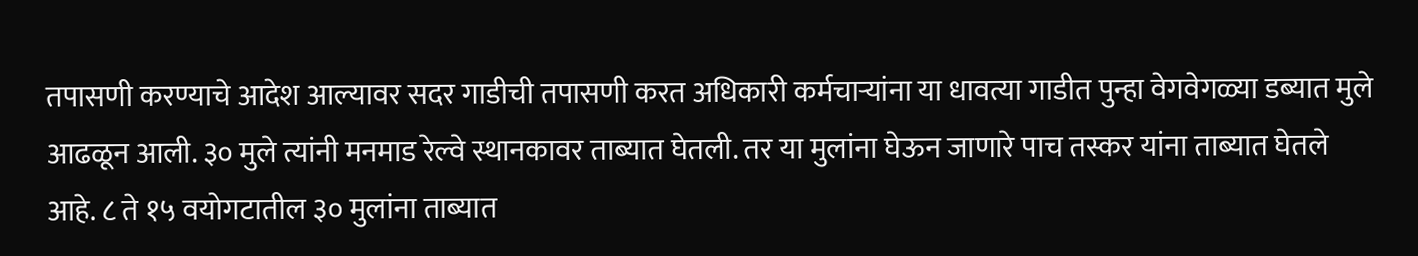तपासणी करण्याचे आदेश आल्यावर सदर गाडीची तपासणी करत अधिकारी कर्मचाऱ्यांना या धावत्या गाडीत पुन्हा वेगवेगळ्या डब्यात मुले आढळून आली. ३० मुले त्यांनी मनमाड रेल्वे स्थानकावर ताब्यात घेतली. तर या मुलांना घेऊन जाणारे पाच तस्कर यांना ताब्यात घेतले आहे. ८ ते १५ वयोगटातील ३० मुलांना ताब्यात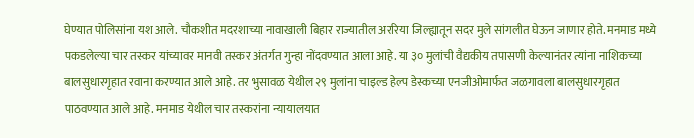घेण्यात पोलिसांना यश आले. चौकशीत मदरशाच्या नावाखाली बिहार राज्यातील अररिया जिल्ह्यातून सदर मुले सांगलीत घेऊन जाणार होते. मनमाड मध्ये पकडलेल्या चार तस्कर यांच्यावर मानवी तस्कर अंतर्गत गुन्हा नोंदवण्यात आला आहे. या ३० मुलांची वैद्यकीय तपासणी केल्यानंतर त्यांना नाशिकच्या बालसुधारगृहात रवाना करण्यात आले आहे. तर भुसावळ येथील २९ मुलांना चाइल्ड हेल्प डेस्कच्या एनजीओमार्फत जळगावला बालसुधारगृहात पाठवण्यात आले आहे. मनमाड येथील चार तस्करांना न्यायालयात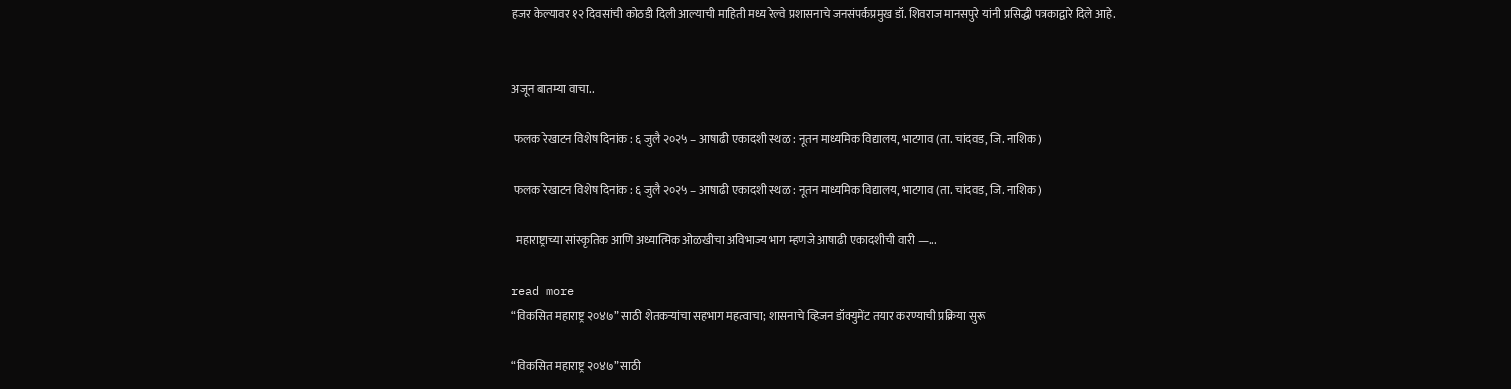हजर केल्यावर १२ दिवसांची कोठडी दिली आल्याची माहिती मध्य रेल्वे प्रशासनाचे जनसंपर्कप्रमुख डॉ. शिवराज मानसपुरे यांनी प्रसिद्धी पत्रकाद्वारे दिले आहे.


अजून बातम्या वाचा..

 फलक रेखाटन विशेष दिनांक : ६ जुलै २०२५ – आषाढी एकादशी स्थळ : नूतन माध्यमिक विद्यालय, भाटगाव (ता. चांदवड, जि. नाशिक)

 फलक रेखाटन विशेष दिनांक : ६ जुलै २०२५ – आषाढी एकादशी स्थळ : नूतन माध्यमिक विद्यालय, भाटगाव (ता. चांदवड, जि. नाशिक)

  महाराष्ट्राच्या सांस्कृतिक आणि अध्यात्मिक ओळखीचा अविभाज्य भाग म्हणजे आषाढी एकादशीची वारी —...

read more
“विकसित महाराष्ट्र २०४७” साठी शेतकऱ्यांचा सहभाग महत्वाचा; शासनाचे व्हिजन डॉक्युमेंट तयार करण्याची प्रक्रिया सुरू

“विकसित महाराष्ट्र २०४७” साठी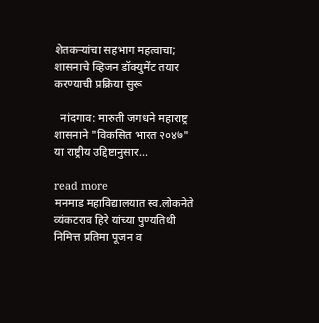शेतकऱ्यांचा सहभाग महत्वाचा; शासनाचे व्हिजन डॉक्युमेंट तयार करण्याची प्रक्रिया सुरू

  नांदगाव: मारुती जगधने महाराष्ट्र शासनाने "विकसित भारत २०४७" या राष्ट्रीय उद्दिष्टानुसार...

read more
मनमाड महाविद्यालयात स्व.लोकनेते व्यंकटराव हिरे यांच्या पुण्यतिथी निमित्त प्रतिमा पूजन व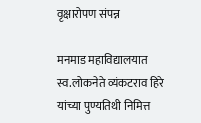वृक्षारोपण संपन्न

मनमाड महाविद्यालयात स्व.लोकनेते व्यंकटराव हिरे यांच्या पुण्यतिथी निमित्त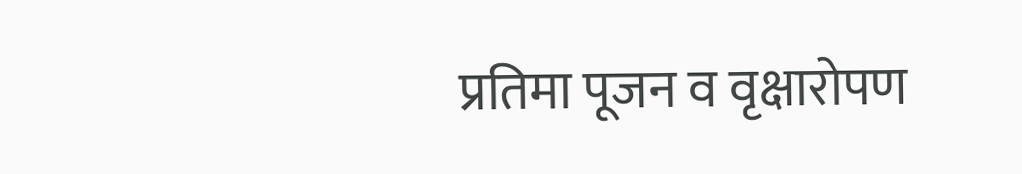प्रतिमा पूजन व वृक्षारोपण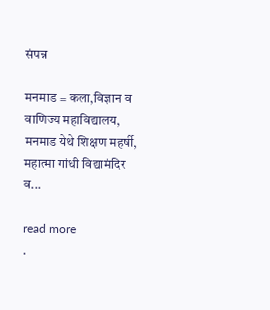संपन्न

मनमाड = कला,विज्ञान व वाणिज्य महाविद्यालय, मनमाड येथे शिक्षण महर्षी, महात्मा गांधी विद्यामंदिर व...

read more
.